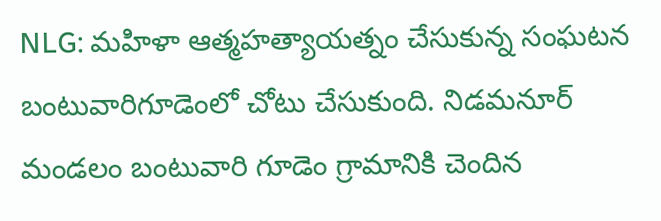NLG: మహిళా ఆత్మహత్యాయత్నం చేసుకున్న సంఘటన బంటువారిగూడెంలో చోటు చేసుకుంది. నిడమనూర్ మండలం బంటువారి గూడెం గ్రామానికి చెందిన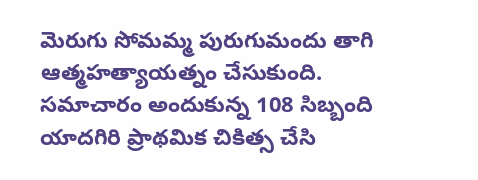మెరుగు సోమమ్మ పురుగుమందు తాగి ఆత్మహత్యాయత్నం చేసుకుంది. సమాచారం అందుకున్న 108 సిబ్బంది యాదగిరి ప్రాథమిక చికిత్స చేసి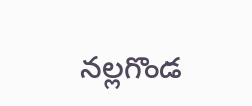నల్లగొండ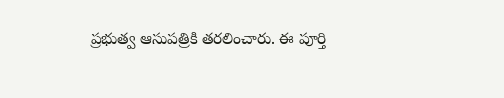ప్రభుత్వ ఆసుపత్రికి తరలించారు. ఈ పూర్తి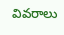వివరాలు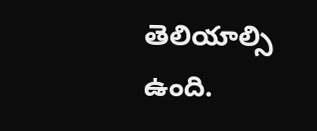తెలియాల్సి ఉంది.